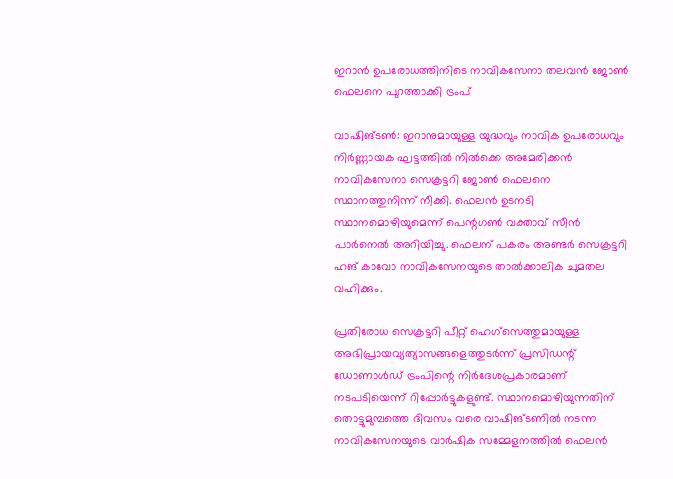ഇറാൻ ഉപരോധത്തിനിടെ നാവികസേനാ തലവൻ ജോൺ ഫെലനെ പുറത്താക്കി ട്രംപ്

വാഷിങ്ടൺ: ഇറാനുമായുള്ള യുദ്ധവും നാവിക ഉപരോധവും നിർണ്ണായക ഘട്ടത്തിൽ നിൽക്കെ അമേരിക്കൻ നാവികസേനാ സെക്രട്ടറി ജോൺ ഫെലനെ സ്ഥാനത്തുനിന്ന് നീക്കി. ഫെലൻ ഉടനടി സ്ഥാനമൊഴിയുമെന്ന് പെന്റഗൺ വക്താവ് സീൻ പാർനെൽ അറിയിച്ചു. ഫെലന് പകരം അണ്ടർ സെക്രട്ടറി ഹങ് കാവോ നാവികസേനയുടെ താൽക്കാലിക ചുമതല വഹിക്കും.

പ്രതിരോധ സെക്രട്ടറി പീറ്റ് ഹെഗ്സെത്തുമായുള്ള അഭിപ്രായവ്യത്യാസങ്ങളെത്തുടർന്ന് പ്രസിഡന്റ് ഡോണാൾഡ് ട്രംപിന്റെ നിർദേശപ്രകാരമാണ് നടപടിയെന്ന് റിപ്പോർട്ടുകളുണ്ട്. സ്ഥാനമൊഴിയുന്നതിന് തൊട്ടുമുമ്പത്തെ ദിവസം വരെ വാഷിങ്ടണിൽ നടന്ന നാവികസേനയുടെ വാർഷിക സമ്മേളനത്തിൽ ഫെലൻ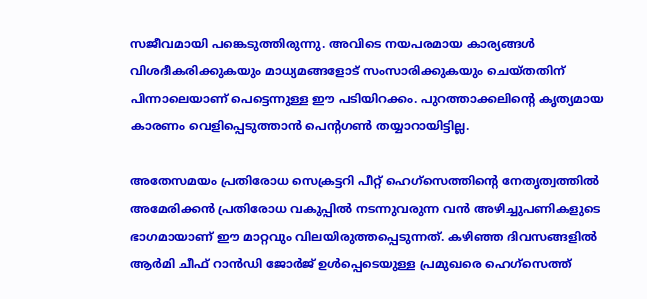സജീവമായി പങ്കെടുത്തിരുന്നു. അവിടെ നയപരമായ കാര്യങ്ങൾ വിശദീകരിക്കുകയും മാധ്യമങ്ങളോട് സംസാരിക്കുകയും ചെയ്തതിന് പിന്നാലെയാണ് പെട്ടെന്നുള്ള ഈ പടിയിറക്കം. പുറത്താക്കലിന്റെ കൃത്യമായ കാരണം വെളിപ്പെടുത്താൻ പെന്റഗൺ തയ്യാറായിട്ടില്ല.

അതേസമയം പ്രതിരോധ സെക്രട്ടറി പീറ്റ് ഹെഗ്‌സെത്തിന്റെ നേതൃത്വത്തിൽ അമേരിക്കൻ പ്രതിരോധ വകുപ്പിൽ നടന്നുവരുന്ന വൻ അഴിച്ചുപണികളുടെ ഭാഗമായാണ് ഈ മാറ്റവും വിലയിരുത്തപ്പെടുന്നത്. കഴിഞ്ഞ ദിവസങ്ങളിൽ ആർമി ചീഫ് റാൻഡി ജോർജ് ഉൾപ്പെടെയുള്ള പ്രമുഖരെ ഹെഗ്‌സെത്ത്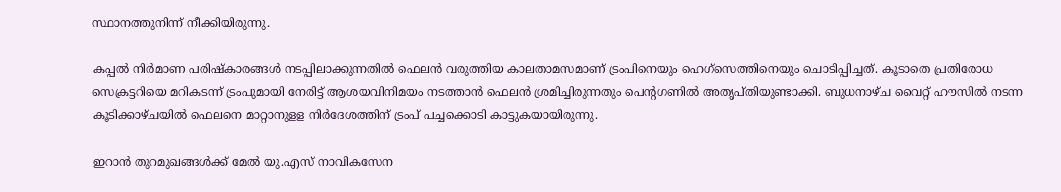സ്ഥാനത്തുനിന്ന് നീക്കിയിരുന്നു.

കപ്പൽ നിർമാണ പരിഷ്കാരങ്ങൾ നടപ്പിലാക്കുന്നതിൽ ഫെലൻ വരുത്തിയ കാലതാമസമാണ് ട്രംപിനെയും ഹെഗ്സെത്തിനെയും ചൊടിപ്പിച്ചത്. കൂടാതെ പ്രതിരോധ സെക്രട്ടറിയെ മറികടന്ന് ട്രംപുമായി നേരിട്ട് ആശയവിനിമയം നടത്താൻ ഫെലൻ ശ്രമിച്ചിരുന്നതും പെന്റഗണിൽ അതൃപ്തിയുണ്ടാക്കി. ബുധനാഴ്ച വൈറ്റ് ഹൗസിൽ നടന്ന കൂടിക്കാഴ്ചയിൽ ഫെലനെ മാറ്റാനുളള നിർദേശത്തിന് ട്രംപ് പച്ചക്കൊടി കാട്ടുകയായിരുന്നു.

ഇറാൻ തുറമുഖങ്ങൾക്ക് മേൽ യു.എസ് നാവികസേന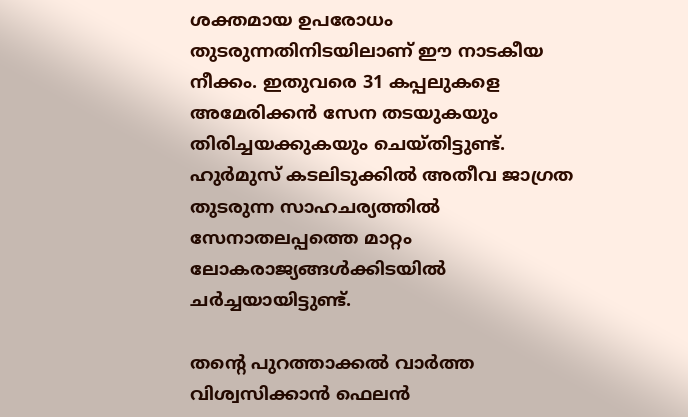ശക്തമായ ഉപരോധം തുടരുന്നതിനിടയിലാണ് ഈ നാടകീയ നീക്കം. ഇതുവരെ 31 കപ്പലുകളെ അമേരിക്കൻ സേന തടയുകയും തിരിച്ചയക്കുകയും ചെയ്തിട്ടുണ്ട്. ഹുർമുസ് കടലിടുക്കിൽ അതീവ ജാഗ്രത തുടരുന്ന സാഹചര്യത്തിൽ സേനാതലപ്പത്തെ മാറ്റം ലോകരാജ്യങ്ങൾക്കിടയിൽ ചർച്ചയായിട്ടുണ്ട്.

തന്റെ പുറത്താക്കൽ വാർത്ത വിശ്വസിക്കാൻ ഫെലൻ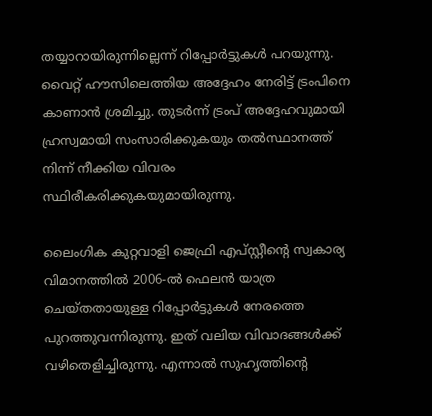തയ്യാറായിരുന്നില്ലെന്ന് റിപ്പോർട്ടുകൾ പറയുന്നു. വൈറ്റ് ഹൗസിലെത്തിയ അദ്ദേഹം നേരിട്ട് ട്രംപിനെ കാണാൻ ശ്രമിച്ചു. തുടർന്ന് ട്രംപ് അദ്ദേഹവുമായി ഹ്രസ്വമായി സംസാരിക്കുകയും തൽസ്ഥാനത്ത് നിന്ന് നീക്കിയ വിവരം സ്ഥിരീകരിക്കുകയുമായിരുന്നു.

ലൈംഗിക കുറ്റവാളി ജെഫ്രി എപ്‌സ്റ്റീന്റെ സ്വകാര്യ വിമാനത്തിൽ 2006-ൽ ഫെലൻ യാത്ര ചെയ്തതായുള്ള റിപ്പോർട്ടുകൾ നേരത്തെ പുറത്തുവന്നിരുന്നു. ഇത് വലിയ വിവാദങ്ങൾക്ക് വഴിതെളിച്ചിരുന്നു. എന്നാൽ സുഹൃത്തിന്റെ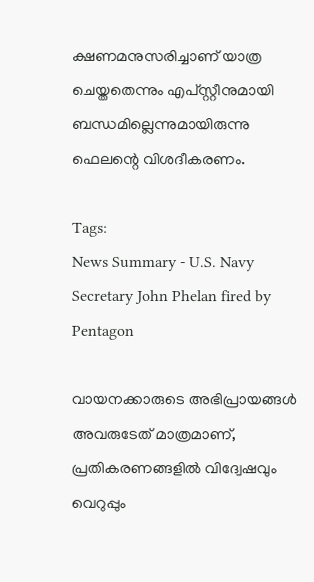ക്ഷണമനുസരിച്ചാണ് യാത്ര ചെയ്തതെന്നും എപ്‌സ്റ്റീനുമായി ബന്ധമില്ലെന്നുമായിരുന്നു ഫെലന്റെ വിശദീകരണം.

Tags:
News Summary - U.S. Navy Secretary John Phelan fired by Pentagon

വായനക്കാരുടെ അഭിപ്രായങ്ങള്‍ അവരുടേത് മാത്രമാണ്, പ്രതികരണങ്ങളിൽ വിദ്വേഷവും വെറുപ്പും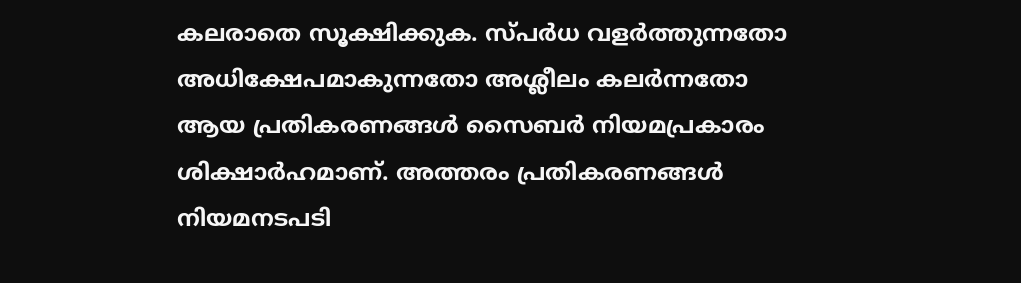കലരാതെ സൂക്ഷിക്കുക. സ്പർധ വളർത്തുന്നതോ അധിക്ഷേപമാകുന്നതോ അശ്ലീലം കലർന്നതോ ആയ പ്രതികരണങ്ങൾ സൈബർ നിയമപ്രകാരം ശിക്ഷാർഹമാണ്. അത്തരം പ്രതികരണങ്ങൾ നിയമനടപടി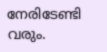നേരിടേണ്ടി വരും.